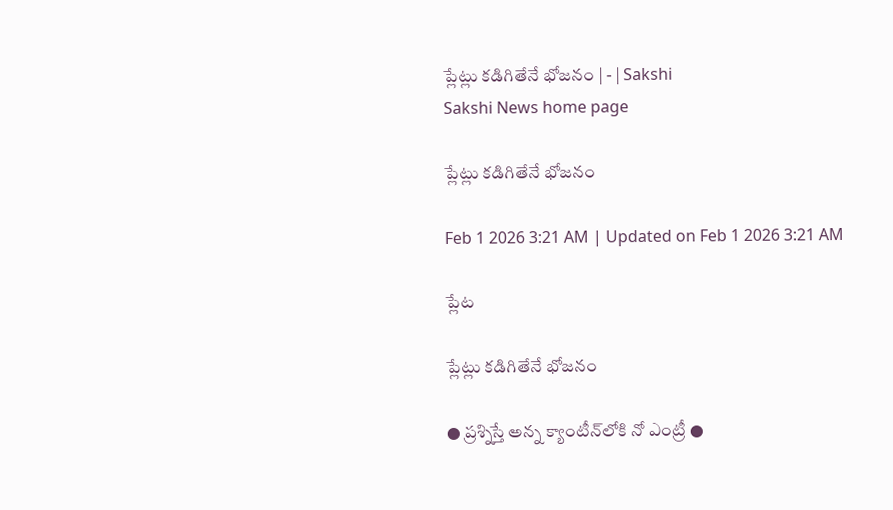ప్లేట్లు కడిగితేనే భోజనం | - | Sakshi
Sakshi News home page

ప్లేట్లు కడిగితేనే భోజనం

Feb 1 2026 3:21 AM | Updated on Feb 1 2026 3:21 AM

ప్లేట

ప్లేట్లు కడిగితేనే భోజనం

● ప్రశ్నిస్తే అన్న క్యాంటీన్‌లోకి నో ఎంట్రీ ●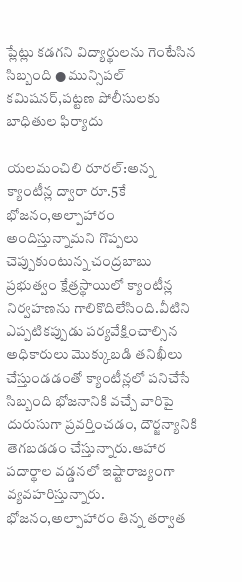ప్లేట్లు కడగని విద్యార్థులను గెంటేసిన సిబ్బంది ● మున్సిపల్‌ కమిషనర్‌,పట్టణ పోలీసులకు బాధితుల ఫిర్యాదు

యలమంచిలి రూరల్‌:అన్న క్యాంటీన్ల ద్వారా రూ.5కే భోజనం,అల్పాహారం అందిస్తున్నామని గొప్పలు చెప్పుకుంటున్న చంద్రబాబు ప్రభుత్వం క్షేత్రస్థాయిలో క్యాంటీన్ల నిర్వహణను గాలికొదిలేసింది.వీటిని ఎప్పటికప్పుడు పర్యవేక్షించాల్సిన అధికారులు మొక్కుబడి తనిఖీలు చేస్తుండడంతో క్యాంటీన్లలో పనిచేసే సిబ్బంది భోజనానికి వచ్చే వారిపై దురుసుగా ప్రవర్తించడం, దౌర్జన్యానికి తెగబడడం చేస్తున్నారు.ఆహార పదార్థాల వడ్డనలో ఇష్టారాజ్యంగా వ్యవహరిస్తున్నారు. భోజనం,అల్పాహారం తిన్న తర్వాత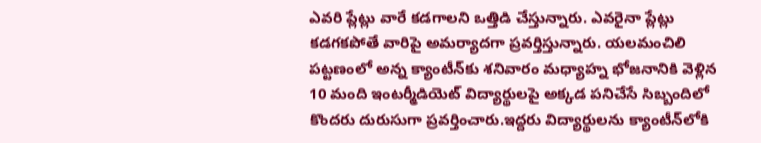ఎవరి ప్లేట్లు వారే కడగాలని ఒత్తిడి చేస్తున్నారు. ఎవరైనా ప్లేట్లు కడగకపోతే వారిపై అమర్యాదగా ప్రవర్తిస్తున్నారు. యలమంచిలి పట్టణంలో అన్న క్యాంటీన్‌కు శనివారం మధ్యాహ్న భోజనానికి వెళ్లిన 10 మంది ఇంటర్మీడియెట్‌ విద్యార్థులపై అక్కడ పనిచేసే సిబ్బందిలో కొందరు దురుసుగా ప్రవర్తించారు.ఇద్దరు విద్యార్థులను క్యాంటీన్‌లోకి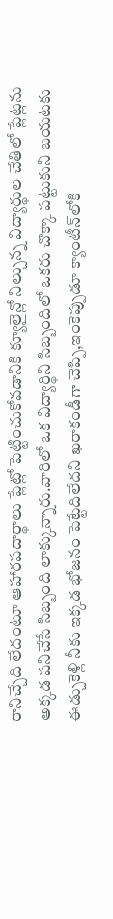రానిచ్చేది లేదంటూ ఆహారపదార్థాలు ప్లేట్లో పెట్టించుకోవడానికి క్యూలైన్లో నిల్చున్న విద్యార్థుల చేతిలో ప్లేట్లను అక్కడ పనిచేసే సిబ్బంది లాక్కున్నారు.వారిలో ఒక విద్యార్థిని సిబ్బందిలో ఒకరు చొక్కా పట్టుకుని బయటకు ఈడ్చుకెళ్లి నీకు ఇక్కడ భోజనం పెట్టేదిలేదని ఖరాకండీగా చెప్పి,ఇంకెప్పుడూ క్యాంటీన్‌లోకి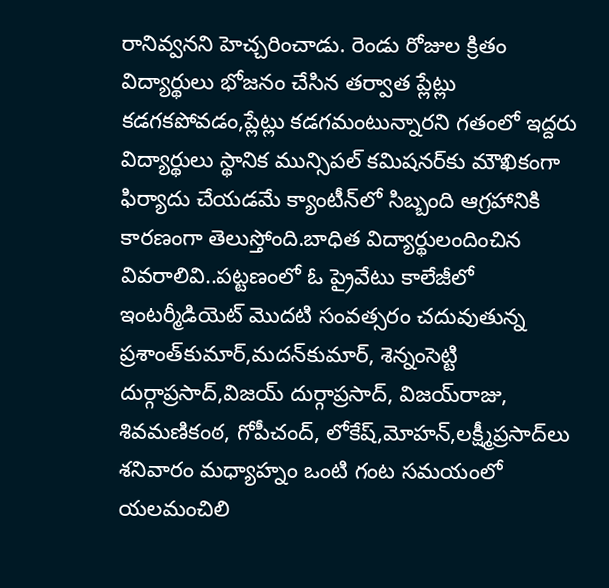రానివ్వనని హెచ్చరించాడు. రెండు రోజుల క్రితం విద్యార్థులు భోజనం చేసిన తర్వాత ప్లేట్లు కడగకపోవడం,ప్లేట్లు కడగమంటున్నారని గతంలో ఇద్దరు విద్యార్థులు స్థానిక మున్సిపల్‌ కమిషనర్‌కు మౌఖికంగా ఫిర్యాదు చేయడమే క్యాంటీన్‌లో సిబ్బంది ఆగ్రహానికి కారణంగా తెలుస్తోంది.బాధిత విద్యార్థులందించిన వివరాలివి..పట్టణంలో ఓ ప్రైవేటు కాలేజీలో ఇంటర్మీడియెట్‌ మొదటి సంవత్సరం చదువుతున్న ప్రశాంత్‌కుమార్‌,మదన్‌కుమార్‌, శెన్నంసెట్టి దుర్గాప్రసాద్‌,విజయ్‌ దుర్గాప్రసాద్‌, విజయ్‌రాజు, శివమణికంఠ, గోపీచంద్‌, లోకేష్‌,మోహన్‌,లక్ష్మీప్రసాద్‌లు శనివారం మధ్యాహ్నం ఒంటి గంట సమయంలో యలమంచిలి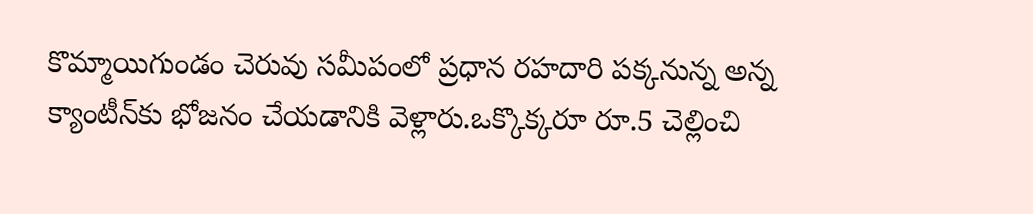కొమ్మాయిగుండం చెరువు సమీపంలో ప్రధాన రహదారి పక్కనున్న అన్న క్యాంటీన్‌కు భోజనం చేయడానికి వెళ్లారు.ఒక్కొక్కరూ రూ.5 చెల్లించి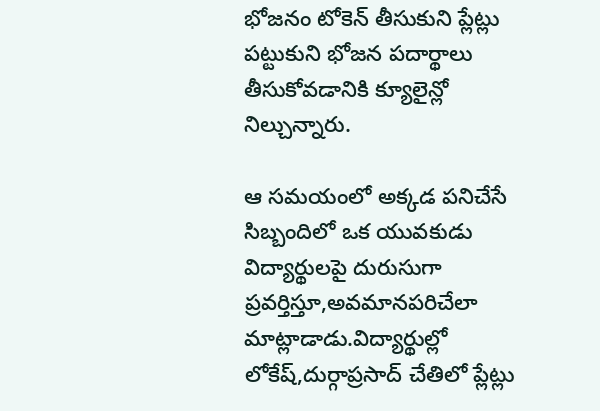భోజనం టోకెన్‌ తీసుకుని ప్లేట్లు పట్టుకుని భోజన పదార్థాలు తీసుకోవడానికి క్యూలైన్లో నిల్చున్నారు.

ఆ సమయంలో అక్కడ పనిచేసే సిబ్బందిలో ఒక యువకుడు విద్యార్థులపై దురుసుగా ప్రవర్తిస్తూ,అవమానపరిచేలా మాట్లాడాడు.విద్యార్థుల్లో లోకేష్‌,దుర్గాప్రసాద్‌ చేతిలో ప్లేట్లు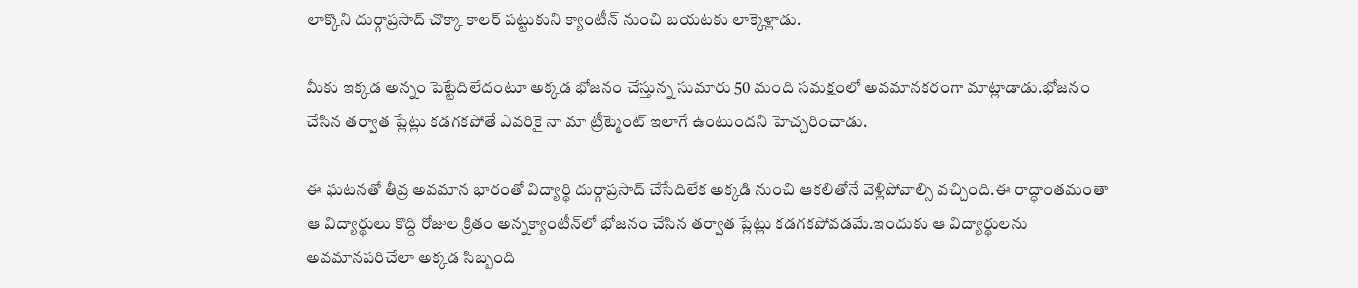లాక్కొని దుర్గాప్రసాద్‌ చొక్కా కాలర్‌ పట్టుకుని క్యాంటీన్‌ నుంచి బయటకు లాక్కెళ్లాడు.

మీకు ఇక్కడ అన్నం పెట్టేదిలేదంటూ అక్కడ భోజనం చేస్తున్న సుమారు 50 మంది సమక్షంలో అవమానకరంగా మాట్లాడాడు.భోజనం చేసిన తర్వాత ప్లేట్లు కడగకపోతే ఎవరికై నా మా ట్రీట్మెంట్‌ ఇలాగే ఉంటుందని హెచ్చరించాడు.

ఈ ఘటనతో తీవ్ర అవమాన భారంతో విద్యార్థి దుర్గాప్రసాద్‌ చేసేదిలేక అక్కడి నుంచి ఆకలితోనే వెళ్లిపోవాల్సి వచ్చింది.ఈ రాద్ధాంతమంతా ఆ విద్యార్థులు కొద్ది రోజుల క్రితం అన్నక్యాంటీన్‌లో భోజనం చేసిన తర్వాత ప్లేట్లు కడగకపోవడమే.ఇందుకు ఆ విద్యార్థులను అవమానపరిచేలా అక్కడ సిబ్బంది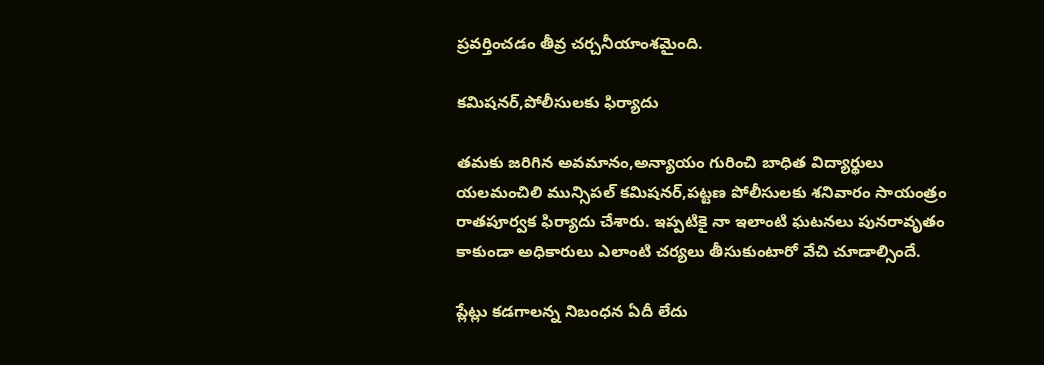ప్రవర్తించడం తీవ్ర చర్చనీయాంశమైంది.

కమిషనర్‌,పోలీసులకు ఫిర్యాదు

తమకు జరిగిన అవమానం,అన్యాయం గురించి బాధిత విద్యార్థులు యలమంచిలి మున్సిపల్‌ కమిషనర్‌,పట్టణ పోలీసులకు శనివారం సాయంత్రం రాతపూర్వక ఫిర్యాదు చేశారు. ఇప్పటికై నా ఇలాంటి ఘటనలు పునరావృతం కాకుండా అధికారులు ఎలాంటి చర్యలు తీసుకుంటారో వేచి చూడాల్సిందే.

ప్లేట్లు కడగాలన్న నిబంధన ఏదీ లేదు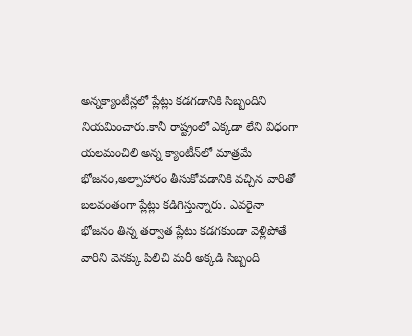అన్నక్యాంటీన్లలో ప్లేట్లు కడగడానికి సిబ్బందిని నియమించారు.కానీ రాష్ట్రంలో ఎక్కడా లేని విధంగా యలమంచిలి అన్న క్యాంటీన్‌లో మాత్రమే భోజనం,అల్పాహారం తీసుకోవడానికి వచ్చిన వారితో బలవంతంగా ప్లేట్లు కడిగిస్తున్నారు. ఎవరైనా భోజనం తిన్న తర్వాత ప్లేటు కడగకుండా వెళ్లిపోతే వారిని వెనక్కు పిలిచి మరీ అక్కడి సిబ్బంది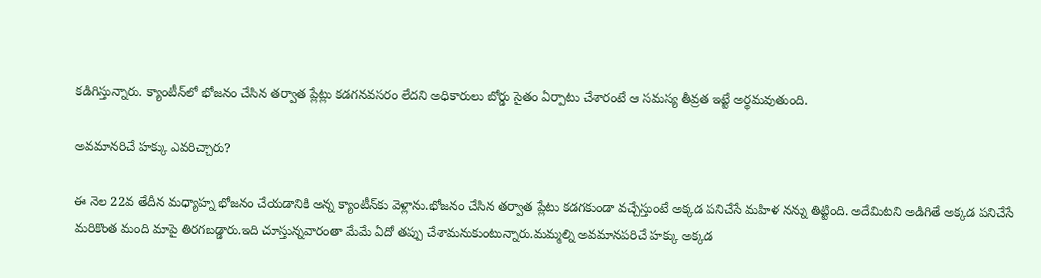కడిగిస్తున్నారు. క్యాంటీన్‌లో భోజనం చేసిన తర్వాత ప్లేట్లు కడగనవసరం లేదని అధికారులు బోర్డు సైతం ఏర్పాటు చేశారంటే ఆ సమస్య తీవ్రత ఇట్టే అర్థమవుతుంది.

అవమానరిచే హక్కు ఎవరిచ్చారు?

ఈ నెల 22వ తేదీన మధ్యాహ్న భోజనం చేయడానికి అన్న క్యాంటీన్‌కు వెళ్లాను.భోజనం చేసిన తర్వాత ప్లేటు కడగకుండా వచ్చేస్తుంటే అక్కడ పనిచేసే మహిళ నన్ను తిట్టింది. అదేమిటని అడిగితే అక్కడ పనిచేసే మరికొంత మంది మాపై తిరగబడ్డారు.ఇది చూస్తున్నవారంతా మేమే ఏదో తప్పు చేశామనుకుంటున్నారు.మమ్మల్ని అవమానపరిచే హక్కు అక్కడ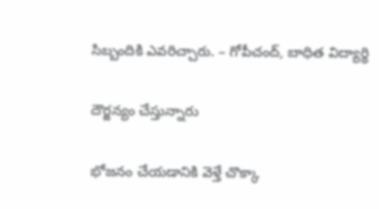సిబ్బందికి ఎవరిచ్చారు. – గోపీచంద్‌, బాధిత విద్యార్థి

దౌర్జన్యం చేస్తున్నారు

భోజనం చేయడానికి వెళ్తే చొక్కా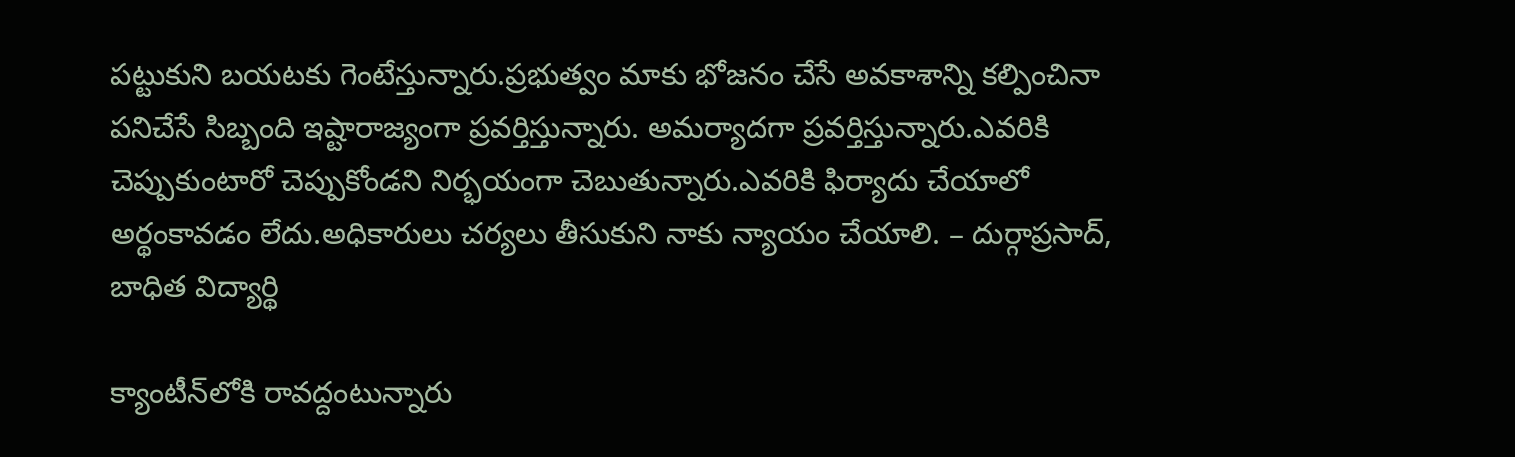పట్టుకుని బయటకు గెంటేస్తున్నారు.ప్రభుత్వం మాకు భోజనం చేసే అవకాశాన్ని కల్పించినా పనిచేసే సిబ్బంది ఇష్టారాజ్యంగా ప్రవర్తిస్తున్నారు. అమర్యాదగా ప్రవర్తిస్తున్నారు.ఎవరికి చెప్పుకుంటారో చెప్పుకోండని నిర్భయంగా చెబుతున్నారు.ఎవరికి ఫిర్యాదు చేయాలో అర్థంకావడం లేదు.అధికారులు చర్యలు తీసుకుని నాకు న్యాయం చేయాలి. – దుర్గాప్రసాద్‌, బాధిత విద్యార్థి

క్యాంటీన్‌లోకి రావద్దంటున్నారు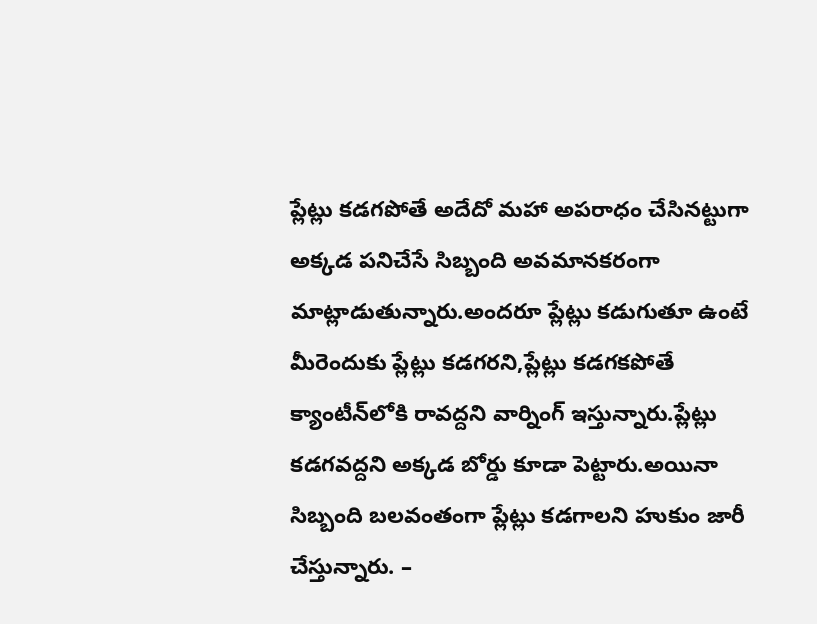ప్లేట్లు కడగపోతే అదేదో మహా అపరాధం చేసినట్టుగా అక్కడ పనిచేసే సిబ్బంది అవమానకరంగా మాట్లాడుతున్నారు.అందరూ ప్లేట్లు కడుగుతూ ఉంటే మీరెందుకు ప్లేట్లు కడగరని,ప్లేట్లు కడగకపోతే క్యాంటీన్‌లోకి రావద్దని వార్నింగ్‌ ఇస్తున్నారు.ప్లేట్లు కడగవద్దని అక్కడ బోర్డు కూడా పెట్టారు.అయినా సిబ్బంది బలవంతంగా ప్లేట్లు కడగాలని హుకుం జారీ చేస్తున్నారు. –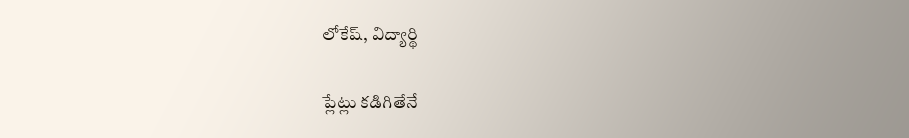లోకేష్‌, విద్యార్థి

ప్లేట్లు కడిగితేనే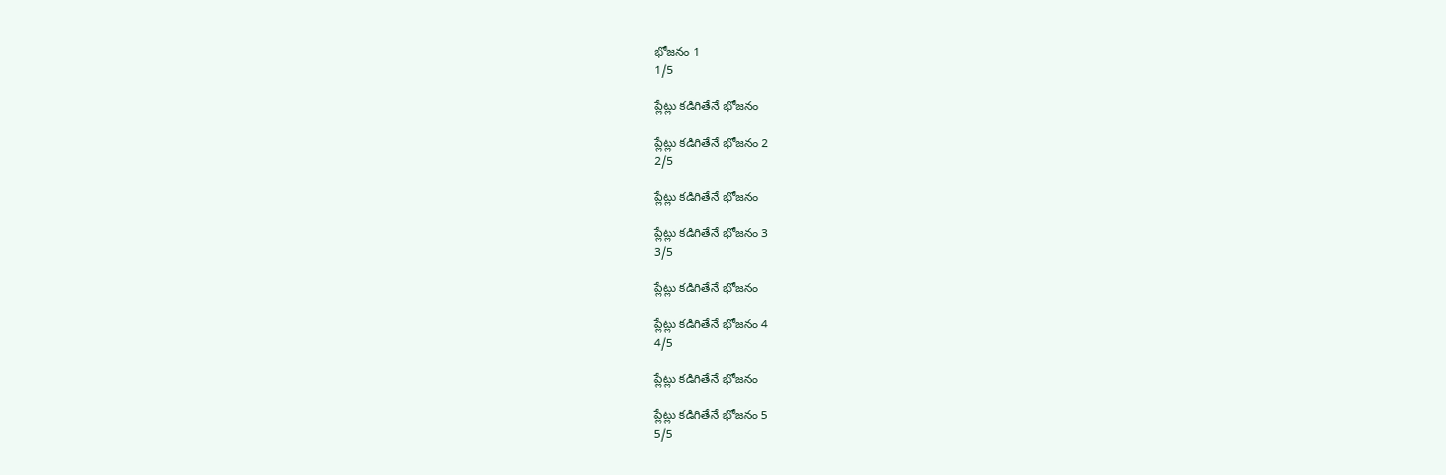భోజనం 1
1/5

ప్లేట్లు కడిగితేనే భోజనం

ప్లేట్లు కడిగితేనే భోజనం 2
2/5

ప్లేట్లు కడిగితేనే భోజనం

ప్లేట్లు కడిగితేనే భోజనం 3
3/5

ప్లేట్లు కడిగితేనే భోజనం

ప్లేట్లు కడిగితేనే భోజనం 4
4/5

ప్లేట్లు కడిగితేనే భోజనం

ప్లేట్లు కడిగితేనే భోజనం 5
5/5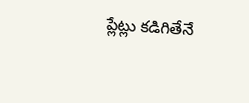ప్లేట్లు కడిగితేనే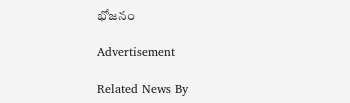భోజనం

Advertisement

Related News By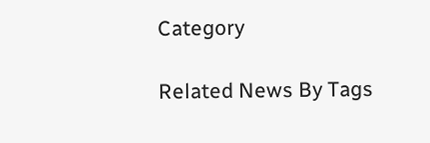Category

Related News By Tags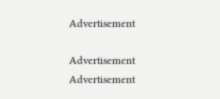Advertisement

Advertisement
Advertisement